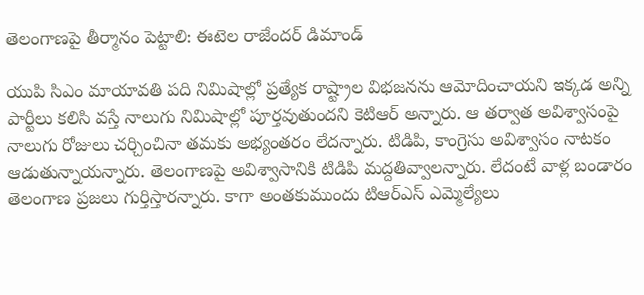తెలంగాణపై తీర్మానం పెట్టాలి: ఈటెల రాజేందర్ డిమాండ్

యుపి సిఎం మాయావతి పది నిమిషాల్లో ప్రత్యేక రాష్ట్రాల విభజనను ఆమోదించాయని ఇక్కడ అన్ని పార్టీలు కలిసి వస్తే నాలుగు నిమిషాల్లో పూర్తవుతుందని కెటిఆర్ అన్నారు. ఆ తర్వాత అవిశ్వాసంపై నాలుగు రోజులు చర్చించినా తమకు అభ్యంతరం లేదన్నారు. టిడిపి, కాంగ్రెసు అవిశ్వాసం నాటకం ఆడుతున్నాయన్నారు. తెలంగాణపై అవిశ్వాసానికి టిడిపి మద్దతివ్వాలన్నారు. లేదంటే వాళ్ల బండారం తెలంగాణ ప్రజలు గుర్తిస్తారన్నారు. కాగా అంతకుముందు టిఆర్ఎస్ ఎమ్మెల్యేలు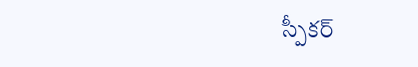స్పీకర్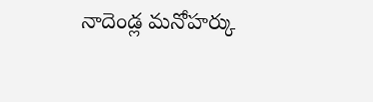నాదెండ్ల మనోహర్కు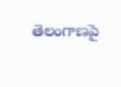తెలంగాణపై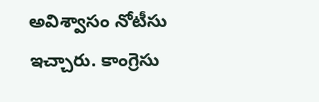అవిశ్వాసం నోటీసు ఇచ్చారు. కాంగ్రెసు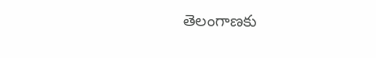తెలంగాణకు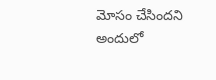మోసం చేసిందని అందులో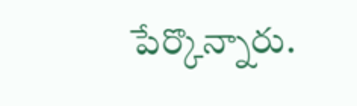పేర్కొన్నారు.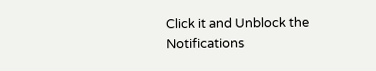Click it and Unblock the Notifications